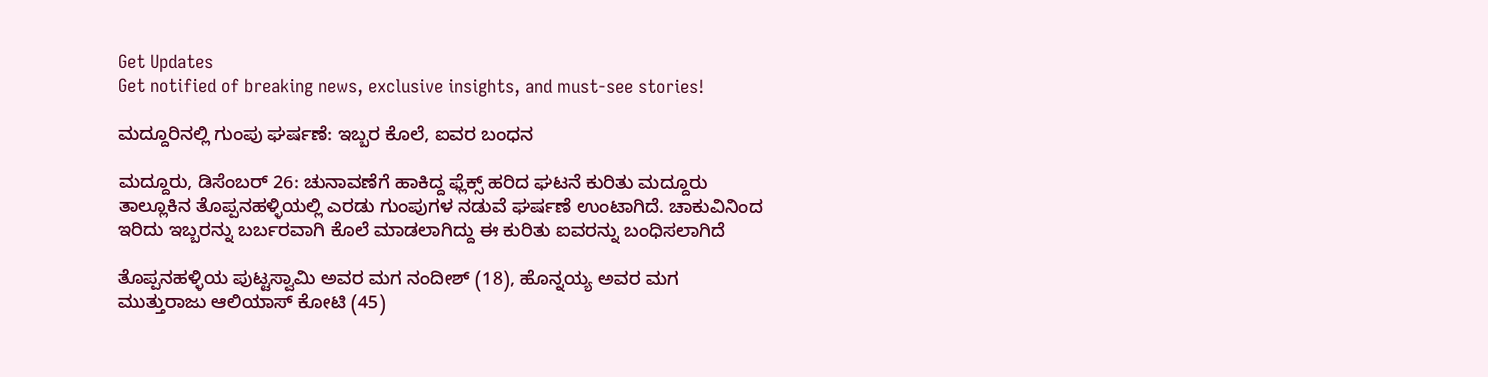Get Updates
Get notified of breaking news, exclusive insights, and must-see stories!

ಮದ್ದೂರಿನಲ್ಲಿ ಗುಂಪು ಘರ್ಷಣೆ: ಇಬ್ಬರ ಕೊಲೆ, ಐವರ ಬಂಧನ

ಮದ್ದೂರು, ಡಿಸೆಂಬರ್ 26: ಚುನಾವಣೆಗೆ ಹಾಕಿದ್ದ ಫ್ಲೆಕ್ಸ್ ಹರಿದ ಘಟನೆ ಕುರಿತು ಮದ್ದೂರು ತಾಲ್ಲೂಕಿನ ತೊಪ್ಪನಹಳ್ಳಿಯಲ್ಲಿ ಎರಡು ಗುಂಪುಗಳ ನಡುವೆ ಘರ್ಷಣೆ ಉಂಟಾಗಿದೆ. ಚಾಕುವಿನಿಂದ ಇರಿದು ಇಬ್ಬರನ್ನು ಬರ್ಬರವಾಗಿ ಕೊಲೆ ಮಾಡಲಾಗಿದ್ದು ಈ ಕುರಿತು ಐವರನ್ನು ಬಂಧಿಸಲಾಗಿದೆ

ತೊಪ್ಪನಹಳ್ಳಿಯ ಪುಟ್ಟಸ್ವಾಮಿ ಅವರ ಮಗ ನಂದೀಶ್ (18), ಹೊನ್ನಯ್ಯ ಅವರ ಮಗ ಮುತ್ತುರಾಜು ಆಲಿಯಾಸ್ ಕೋಟಿ (45)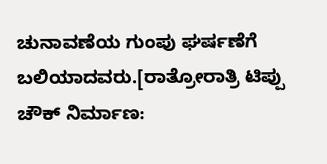ಚುನಾವಣೆಯ ಗುಂಪು ಘರ್ಷಣೆಗೆ ಬಲಿಯಾದವರು.[ರಾತ್ರೋರಾತ್ರಿ ಟಿಪ್ಪು ಚೌಕ್ ನಿರ್ಮಾಣ: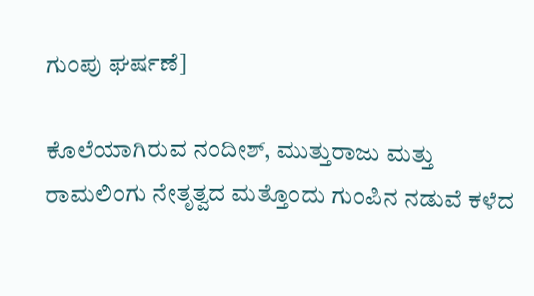ಗುಂಪು ಘರ್ಷಣೆ]

ಕೊಲೆಯಾಗಿರುವ ನಂದೀಶ್, ಮುತ್ತುರಾಜು ಮತ್ತು ರಾಮಲಿಂಗು ನೇತೃತ್ವದ ಮತ್ತೊಂದು ಗುಂಪಿನ ನಡುವೆ ಕಳೆದ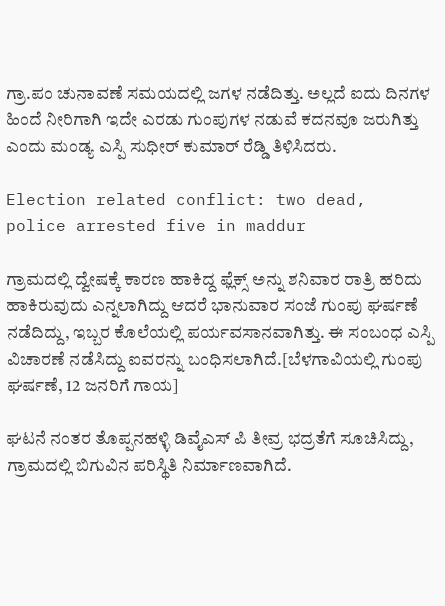ಗ್ರಾ.ಪಂ ಚುನಾವಣೆ ಸಮಯದಲ್ಲಿ ಜಗಳ ನಡೆದಿತ್ತು. ಅಲ್ಲದೆ ಐದು ದಿನಗಳ ಹಿಂದೆ ನೀರಿಗಾಗಿ ಇದೇ ಎರಡು ಗುಂಪುಗಳ ನಡುವೆ ಕದನವೂ ಜರುಗಿತ್ತು ಎಂದು ಮಂಡ್ಯ ಎಸ್ಪಿ ಸುಧೀರ್ ಕುಮಾರ್ ರೆಡ್ಡಿ ತಿಳಿಸಿದರು.

Election related conflict: two dead, police arrested five in maddur

ಗ್ರಾಮದಲ್ಲಿ ದ್ವೇಷಕ್ಕೆ ಕಾರಣ ಹಾಕಿದ್ದ ಫ್ಲೆಕ್ಸ್ ಅನ್ನು ಶನಿವಾರ ರಾತ್ರಿ ಹರಿದು ಹಾಕಿರುವುದು ಎನ್ನಲಾಗಿದ್ದು ಆದರೆ ಭಾನುವಾರ ಸಂಜೆ ಗುಂಪು ಘರ್ಷಣೆ ನಡೆದಿದ್ದು, ಇಬ್ಬರ ಕೊಲೆಯಲ್ಲಿ ಪರ್ಯವಸಾನವಾಗಿತ್ತು. ಈ ಸಂಬಂಧ ಎಸ್ಪಿ ವಿಚಾರಣೆ ನಡೆಸಿದ್ದು ಐವರನ್ನು ಬಂಧಿಸಲಾಗಿದೆ.[ಬೆಳಗಾವಿಯಲ್ಲಿ ಗುಂಪು ಘರ್ಷಣೆ, 12 ಜನರಿಗೆ ಗಾಯ]

ಘಟನೆ ನಂತರ ತೊಪ್ಪನಹಳ್ಳಿ ಡಿವೈಎಸ್ ಪಿ ತೀವ್ರ ಭದ್ರತೆಗೆ ಸೂಚಿಸಿದ್ದು, ಗ್ರಾಮದಲ್ಲಿ ಬಿಗುವಿನ ಪರಿಸ್ಥಿತಿ ನಿರ್ಮಾಣವಾಗಿದೆ.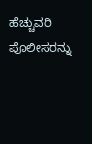ಹೆಚ್ಚುವರಿ ಪೊಲೀಸರನ್ನು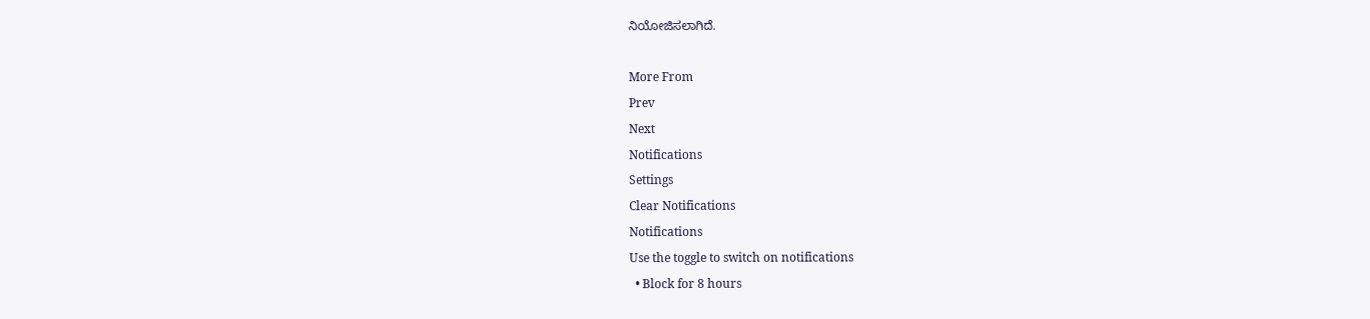ನಿಯೋಜಿಸಲಾಗಿದೆ.

More From
Prev
Next
Notifications
Settings
Clear Notifications
Notifications
Use the toggle to switch on notifications
  • Block for 8 hours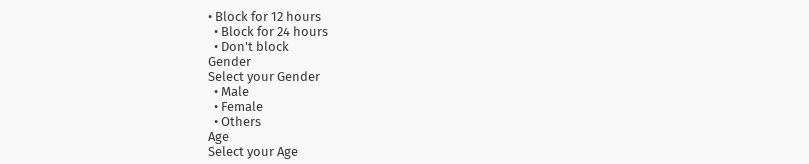• Block for 12 hours
  • Block for 24 hours
  • Don't block
Gender
Select your Gender
  • Male
  • Female
  • Others
Age
Select your Age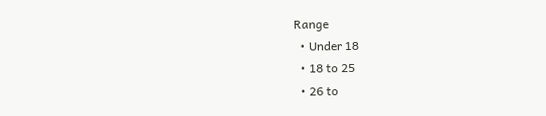Range
  • Under 18
  • 18 to 25
  • 26 to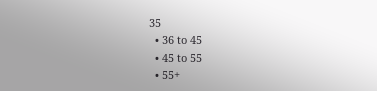35
  • 36 to 45
  • 45 to 55
  • 55+